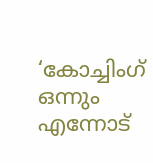‘കോച്ചിംഗ് ഒന്നും എന്നോട്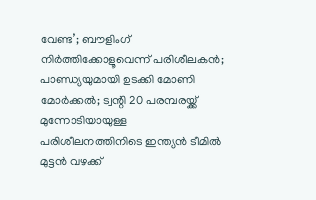വേണ്ട’; ബൗളിംഗ് നിര്‍ത്തിക്കോളൂവെന്ന് പരിശീലകന്‍; പാണ്ഡ്യയുമായി ഉടക്കി മോണി മോര്‍ക്കല്‍; ട്വന്റി 20 പരമ്പരയ്ക്ക് മുന്നോടിയായുള്ള പരിശീലനത്തിനിടെ ഇന്ത്യന്‍ ടീമില്‍ മുട്ടന്‍ വഴക്ക്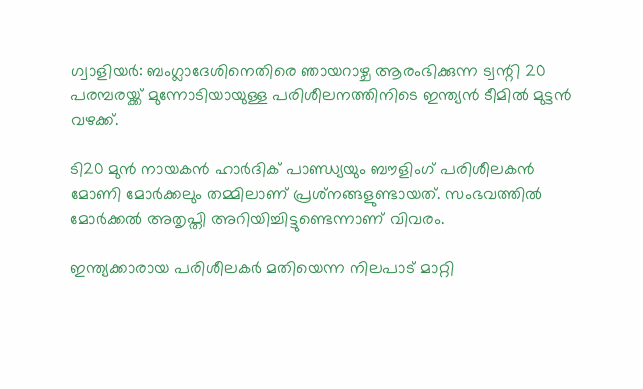ഗ്വാളിയര്‍: ബംഗ്ലാദേശിനെതിരെ ഞായറാഴ്ച ആരംഭിക്കുന്ന ട്വന്റി 20 പരമ്പരയ്ക്ക് മുന്നോടിയായുള്ള പരിശീലനത്തിനിടെ ഇന്ത്യന്‍ ടീമില്‍ മുട്ടന്‍ വഴക്ക്.

ടി20 മുന്‍ നായകന്‍ ഹാര്‍ദിക് പാണ്ഡ്യയും ബൗളിംഗ് പരിശീലകന്‍ മോണി മോര്‍ക്കലും തമ്മിലാണ് പ്രശ്‌നങ്ങളുണ്ടായത്. സംഭവത്തില്‍ മോര്‍ക്കല്‍ അതൃപ്തി അറിയിച്ചിട്ടുണ്ടെന്നാണ് വിവരം.

ഇന്ത്യക്കാരായ പരിശീലകര്‍ മതിയെന്ന നിലപാട് മാറ്റി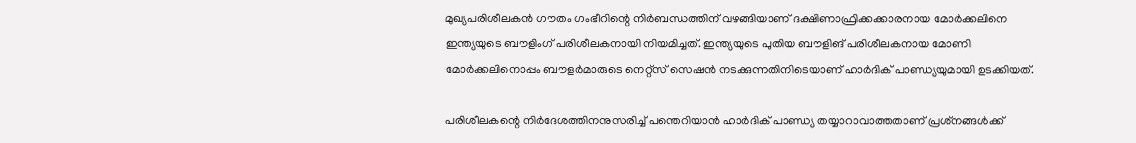മുഖ്യപരിശീലകന്‍ ഗൗതം ഗംഭീറിന്റെ നിര്‍ബന്ധത്തിന് വഴങ്ങിയാണ് ദക്ഷിണാഫ്രിക്കക്കാരനായ മോര്‍ക്കലിനെ ഇന്ത്യയുടെ ബൗളിംഗ് പരിശീലകനായി നിയമിച്ചത്. ഇന്ത്യയുടെ പുതിയ ബൗളിങ് പരിശീലകനായ മോണി മോര്‍ക്കലിനൊപ്പം ബൗളര്‍മാരുടെ നെറ്റ്‌സ് സെഷന്‍ നടക്കുന്നതിനിടെയാണ് ഹാര്‍ദിക് പാണ്ഡ്യയുമായി ഉടക്കിയത്.

പരിശീലകന്റെ നിര്‍ദേശത്തിനനുസരിച്ച്‌ പന്തെറിയാന്‍ ഹാര്‍ദിക് പാണ്ഡ്യ തയ്യാറാവാത്തതാണ് പ്രശ്‌നങ്ങള്‍ക്ക്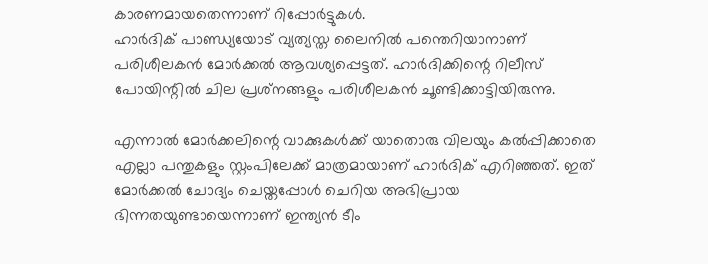കാരണമായതെന്നാണ് റിപ്പോര്‍ട്ടുകള്‍.
ഹാര്‍ദിക് പാണ്ഡ്യയോട് വ്യത്യസ്ത ലൈനില്‍ പന്തെറിയാനാണ് പരിശീലകന്‍ മോര്‍ക്കല്‍ ആവശ്യപ്പെട്ടത്. ഹാര്‍ദിക്കിന്റെ റിലീസ് പോയിന്റില്‍ ചില പ്രശ്‌നങ്ങളും പരിശീലകന്‍ ചൂണ്ടിക്കാട്ടിയിരുന്നു.

എന്നാല്‍ മോര്‍ക്കലിന്റെ വാക്കുകള്‍ക്ക് യാതൊരു വിലയും കല്‍പ്പിക്കാതെ എല്ലാ പന്തുകളും സ്റ്റംപിലേക്ക് മാത്രമായാണ് ഹാര്‍ദിക് എറിഞ്ഞത്. ഇത് മോര്‍ക്കല്‍ ചോദ്യം ചെയ്തപ്പോള്‍ ചെറിയ അഭിപ്രായ ഭിന്നതയുണ്ടായെന്നാണ് ഇന്ത്യന്‍ ടീം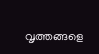വൃത്തങ്ങളെ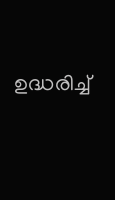ഉദ്ധരിച്ച്‌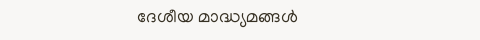ദേശീയ മാദ്ധ്യമങ്ങള്‍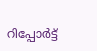റിപ്പോര്‍ട്ട്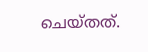ചെയ്തത്.